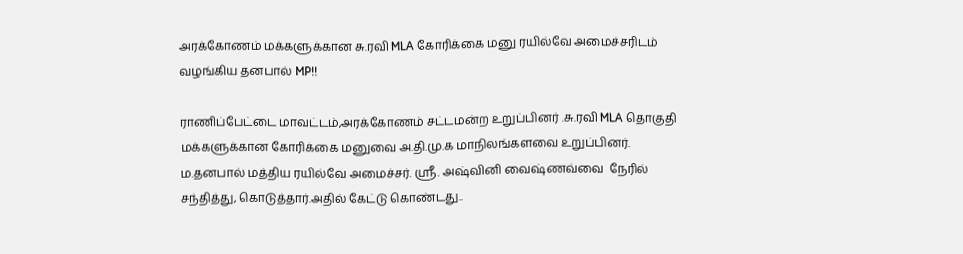அரக்கோணம் மக்களுக்கான சு.ரவி MLA கோரிக்கை மனு ரயில்வே அமைச்சரிடம் வழங்கிய தனபால் MP!!

ராணிப்பேட்டை மாவட்டம்,அரக்கோணம் சட்டமன்ற உறுப்பினர் .சு.ரவி MLA தொகுதி  மக்களுக்கான கோரிக்கை மனுவை அ.தி.மு.க மாநிலங்களவை உறுப்பினர். ம.தனபால் மத்திய ரயில்வே அமைச்சர். ஸ்ரீ. அஷ்வினி வைஷ்ணவ்வை  நேரில் சந்தித்து, கொடுத்தார்.அதில் கேட்டு கொண்டது..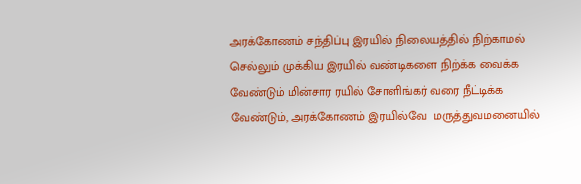அரக்கோணம் சந்திப்பு இரயில் நிலையத்தில் நிற்காமல் செல்லும் முக்கிய இரயில் வண்டிகளை நிற்க்க வைக்க வேண்டும் மின்சார ரயில் சோளிங்கர் வரை நீட்டிக்க  வேண்டும், அரக்கோணம் இரயில்வே  மருத்துவமனையில்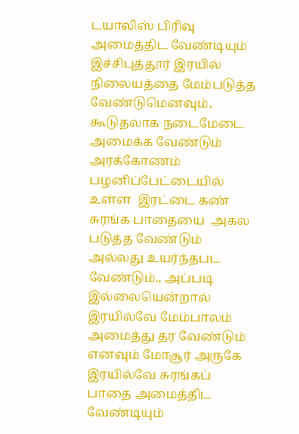டயாலிஸ் பிரிவு அமைத்திட வேண்டியும் இச்சிபுத்தூர் இரயில் நிலையத்தை மேம்படுத்த வேண்டுமெனவும், கூடுதலாக நடைமேடை அமைக்க வேண்டும்  அரக்கோணம் பழனிப்பேட்டையில் உள்ள  இரட்டை கண் சுரங்க பாதையை  அகல படுத்த வேண்டும் அல்லது உயர்ந்தபட வேண்டும்., அப்படி  இல்லையென்றால்  இரயில்வே மேம்பாலம் அமைத்து தர வேண்டும் எனவும் மோசூர் அருகே இரயில்வே சுரங்கப் பாதை அமைத்திட வேண்டியும்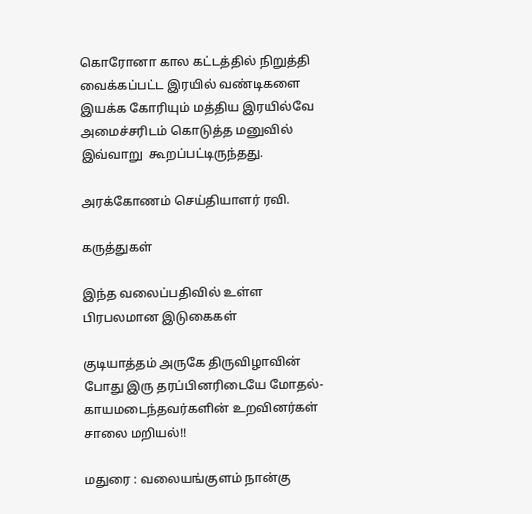கொரோனா கால கட்டத்தில் நிறுத்தி வைக்கப்பட்ட இரயில் வண்டிகளை இயக்க கோரியும் மத்திய இரயில்வே அமைச்சரிடம் கொடுத்த மனுவில் இவ்வாறு  கூறப்பட்டிருந்தது.

அரக்கோணம் செய்தியாளர் ரவி.

கருத்துகள்

இந்த வலைப்பதிவில் உள்ள பிரபலமான இடுகைகள்

குடியாத்தம் அருகே திருவிழாவின் போது இரு தரப்பினரிடையே மோதல்- காயமடைந்தவர்களின் உறவினர்கள் சாலை மறியல்!!

மதுரை : வலையங்குளம் நான்கு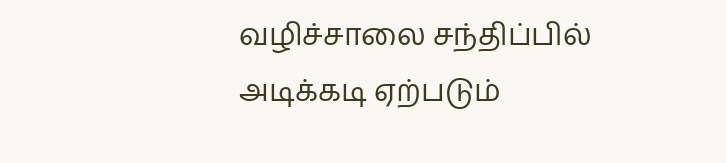வழிச்சாலை சந்திப்பில் அடிக்கடி ஏற்படும்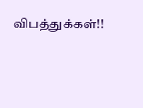விபத்துக்கள்!!